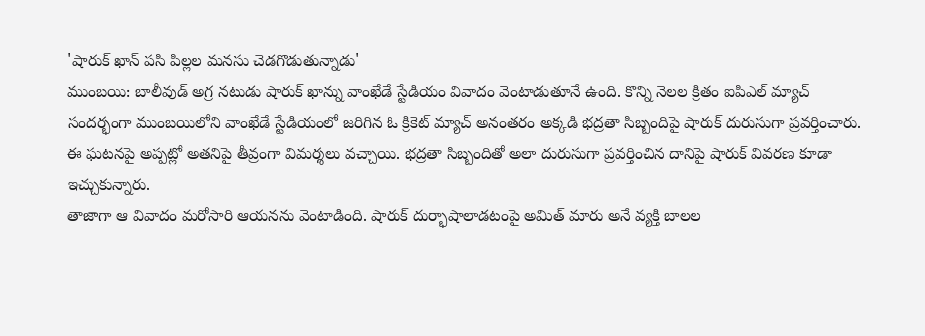'షారుక్ ఖాన్ పసి పిల్లల మనసు చెడగొడుతున్నాడు'
ముంబయి: బాలీవుడ్ అగ్ర నటుడు షారుక్ ఖాన్ను వాంఖేడే స్టేడియం వివాదం వెంటాడుతూనే ఉంది. కొన్ని నెలల క్రితం ఐపిఎల్ మ్యాచ్ సందర్భంగా ముంబయిలోని వాంఖేడే స్టేడియంలో జరిగిన ఓ క్రికెట్ మ్యాచ్ అనంతరం అక్కడి భద్రతా సిబ్బందిపై షారుక్ దురుసుగా ప్రవర్తించారు. ఈ ఘటనపై అప్పట్లో అతనిపై తీవ్రంగా విమర్శలు వచ్చాయి. భద్రతా సిబ్బందితో అలా దురుసుగా ప్రవర్తించిన దానిపై షారుక్ వివరణ కూడా ఇచ్చుకున్నారు.
తాజాగా ఆ వివాదం మరోసారి ఆయనను వెంటాడింది. షారుక్ దుర్భాషాలాడటంపై అమిత్ మారు అనే వ్యక్తి బాలల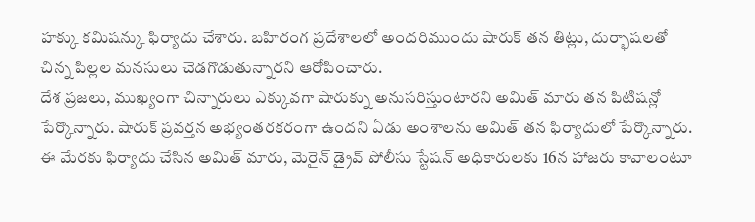హక్కు కమిషన్కు ఫిర్యాదు చేశారు. బహిరంగ ప్రదేశాలలో అందరిముందు షారుక్ తన తిట్లు, దుర్భాషలతో చిన్న పిల్లల మనసులు చెడగొడుతున్నారని ఆరోపించారు.
దేశ ప్రజలు, ముఖ్యంగా చిన్నారులు ఎక్కువగా షారుక్ను అనుసరిస్తుంటారని అమిత్ మారు తన పిటిషన్లో పేర్కొన్నారు. షారుక్ ప్రవర్తన అభ్యంతరకరంగా ఉందని ఏడు అంశాలను అమిత్ తన ఫిర్యాదులో పేర్కొన్నారు. ఈ మేరకు ఫిర్యాదు చేసిన అమిత్ మారు, మెరైన్ డ్రైవ్ పోలీసు స్టేషన్ అధికారులకు 16న హాజరు కావాలంటూ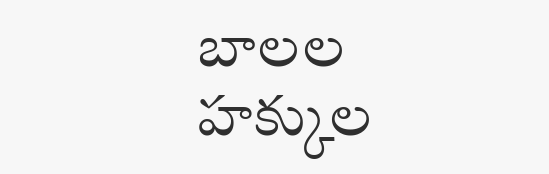బాలల హక్కుల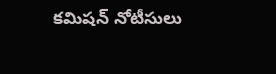కమిషన్ నోటీసులు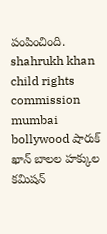పంపించింది.
shahrukh khan child rights commission mumbai bollywood షారుక్ ఖాన్ బాలల హక్కుల కమిషన్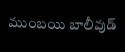ముంబయి బాలీవుడ్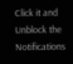Click it and Unblock the Notifications